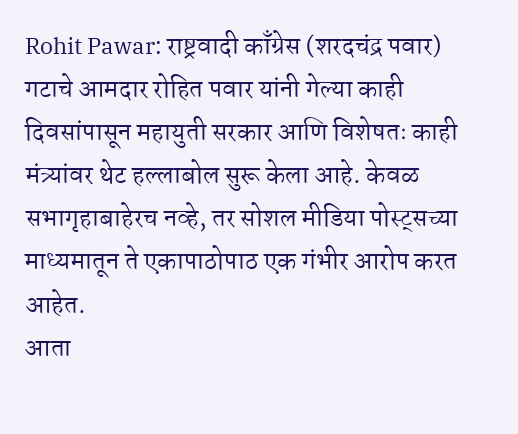Rohit Pawar: राष्ट्रवादी काँग्रेस (शरदचंद्र पवार) गटाचे आमदार रोहित पवार यांनी गेल्या काही दिवसांपासून महायुती सरकार आणि विशेषतः काही मंत्र्यांवर थेट हल्लाबोल सुरू केला आहे. केवळ सभागृहाबाहेरच नव्हे, तर सोशल मीडिया पोस्ट्सच्या माध्यमातून ते एकापाठोपाठ एक गंभीर आरोप करत आहेत.
आता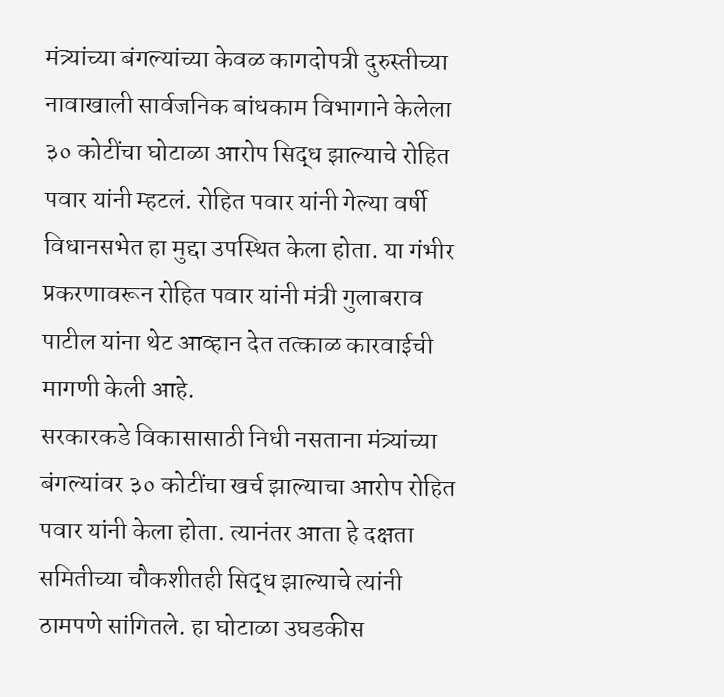मंत्र्यांच्या बंगल्यांच्या केवळ कागदोपत्री दुरुस्तीच्या नावाखाली सार्वजनिक बांधकाम विभागाने केलेला ३० कोटींचा घोटाळा आरोप सिद्ध झाल्याचे रोहित पवार यांनी म्हटलं. रोहित पवार यांनी गेल्या वर्षी विधानसभेत हा मुद्दा उपस्थित केला होता. या गंभीर प्रकरणावरून रोहित पवार यांनी मंत्री गुलाबराव पाटील यांना थेट आव्हान देत तत्काळ कारवाईची मागणी केली आहे.
सरकारकडे विकासासाठी निधी नसताना मंत्र्यांच्या बंगल्यांवर ३० कोटींचा खर्च झाल्याचा आरोप रोहित पवार यांनी केला होता. त्यानंतर आता हे दक्षता समितीच्या चौकशीतही सिद्ध झाल्याचे त्यांनी ठामपणे सांगितले. हा घोटाळा उघडकीस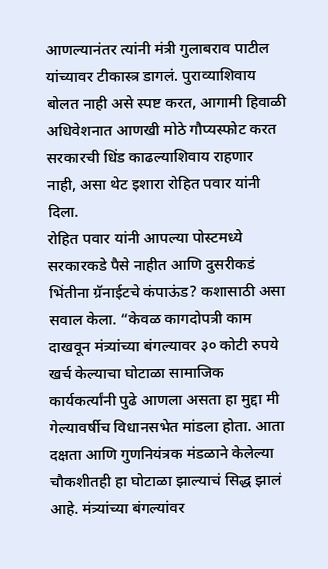आणल्यानंतर त्यांनी मंत्री गुलाबराव पाटील यांच्यावर टीकास्त्र डागलं. पुराव्याशिवाय बोलत नाही असे स्पष्ट करत, आगामी हिवाळी अधिवेशनात आणखी मोठे गौप्यस्फोट करत सरकारची धिंड काढल्याशिवाय राहणार नाही, असा थेट इशारा रोहित पवार यांनी दिला.
रोहित पवार यांनी आपल्या पोस्टमध्ये सरकारकडे पैसे नाहीत आणि दुसरीकडं भिंतीना ग्रॅनाईटचे कंपाऊंड? कशासाठी असा सवाल केला. “केवळ कागदोपत्री काम दाखवून मंत्र्यांच्या बंगल्यावर ३० कोटी रुपये खर्च केल्याचा घोटाळा सामाजिक कार्यकर्त्यांनी पुढे आणला असता हा मुद्दा मी गेल्यावर्षीच विधानसभेत मांडला होता. आता दक्षता आणि गुणनियंत्रक मंडळाने केलेल्या चौकशीतही हा घोटाळा झाल्याचं सिद्ध झालं आहे. मंत्र्यांच्या बंगल्यांवर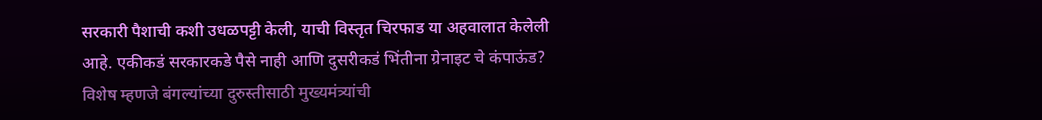सरकारी पैशाची कशी उधळपट्टी केली, याची विस्तृत चिरफाड या अहवालात केलेली आहे. एकीकडं सरकारकडे पैसे नाही आणि दुसरीकडं भिंतीना ग्रेनाइट चे कंपाऊंड? विशेष म्हणजे बंगल्यांच्या दुरुस्तीसाठी मुख्यमंत्र्यांची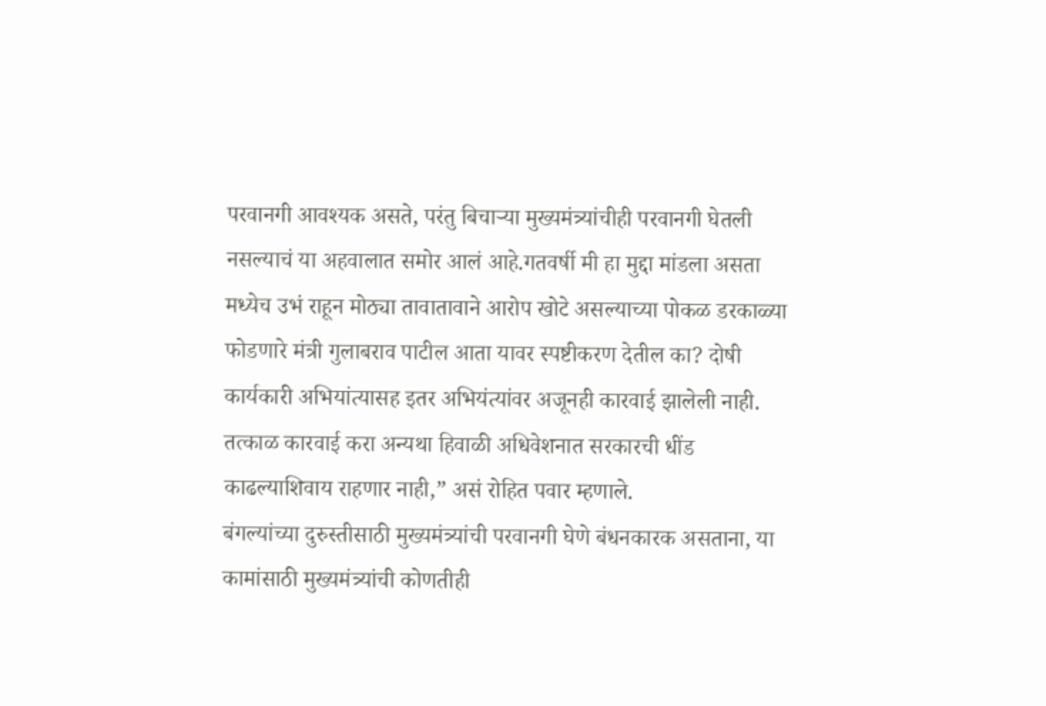परवानगी आवश्यक असते, परंतु बिचाऱ्या मुख्यमंत्र्यांचीही परवानगी घेतली नसल्याचं या अहवालात समोर आलं आहे.गतवर्षी मी हा मुद्दा मांडला असता मध्येच उभं राहून मोठ्या तावातावाने आरोप खोटे असल्याच्या पोकळ डरकाळ्या फोडणारे मंत्री गुलाबराव पाटील आता यावर स्पष्टीकरण देतील का? दोषी कार्यकारी अभियांत्यासह इतर अभियंत्यांवर अजूनही कारवाई झालेली नाही. तत्काळ कारवाई करा अन्यथा हिवाळी अधिवेशनात सरकारची धींड काढल्याशिवाय राहणार नाही,” असं रोहित पवार म्हणाले.
बंगल्यांच्या दुरुस्तीसाठी मुख्यमंत्र्यांची परवानगी घेणे बंधनकारक असताना, या कामांसाठी मुख्यमंत्र्यांची कोणतीही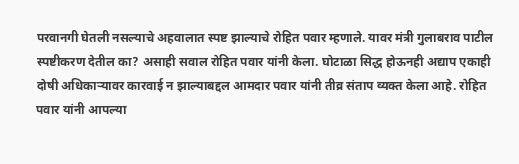परवानगी घेतली नसल्याचे अहवालात स्पष्ट झाल्याचे रोहित पवार म्हणाले. यावर मंत्री गुलाबराव पाटील स्पष्टीकरण देतील का? असाही सवाल रोहित पवार यांनी केला. घोटाळा सिद्ध होऊनही अद्याप एकाही दोषी अधिकाऱ्यावर कारवाई न झाल्याबद्दल आमदार पवार यांनी तीव्र संताप व्यक्त केला आहे. रोहित पवार यांनी आपल्या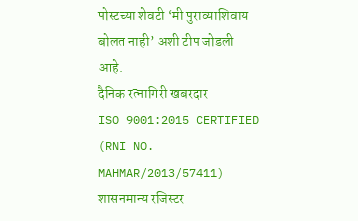पोस्टच्या शेवटी ‘मी पुराव्याशिवाय बोलत नाही’ अशी टीप जोडली आहे.
दैनिक रत्नागिरी खबरदार
ISO 9001:2015 CERTIFIED
(RNI NO. MAHMAR/2013/57411)
शासनमान्य रजिस्टर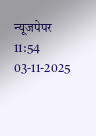न्यूजपेपर
11:54 03-11-2025